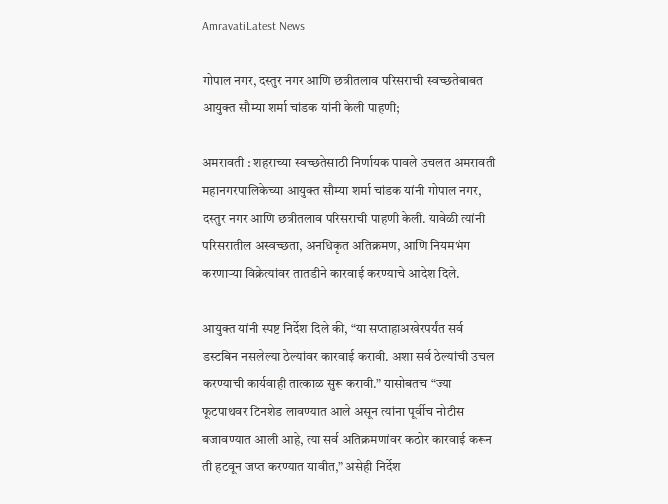AmravatiLatest News

गोपाल नगर, दस्तुर नगर आणि छत्रीतलाव परिसराची स्वच्छतेबाबत आयुक्त सौम्या शर्मा चांडक यांनी केली पाहणी;

अमरावती : शहराच्या स्वच्छतेसाठी निर्णायक पावले उचलत अमरावती महानगरपालिकेच्या आयुक्त सौम्या शर्मा चांडक यांनी गोपाल नगर, दस्तुर नगर आणि छत्रीतलाव परिसराची पाहणी केली. यावेळी त्यांनी परिसरातील अस्वच्छता, अनधिकृत अतिक्रमण, आणि नियमभंग करणाऱ्या विक्रेत्यांवर तातडीने कारवाई करण्याचे आदेश दिले.

आयुक्त यांनी स्पष्ट निर्देश दिले की, “या सप्ताहाअखेरपर्यंत सर्व डस्टबिन नसलेल्या ठेल्यांवर कारवाई करावी. अशा सर्व ठेल्यांची उचल करण्याची कार्यवाही तात्काळ सुरू करावी.” यासोबतच “ज्या फूटपाथवर टिनशेड लावण्यात आले असून त्यांना पूर्वीच नोटीस बजावण्यात आली आहे, त्या सर्व अतिक्रमणांवर कठोर कारवाई करून ती हटवून जप्त करण्यात यावीत,” असेही निर्देश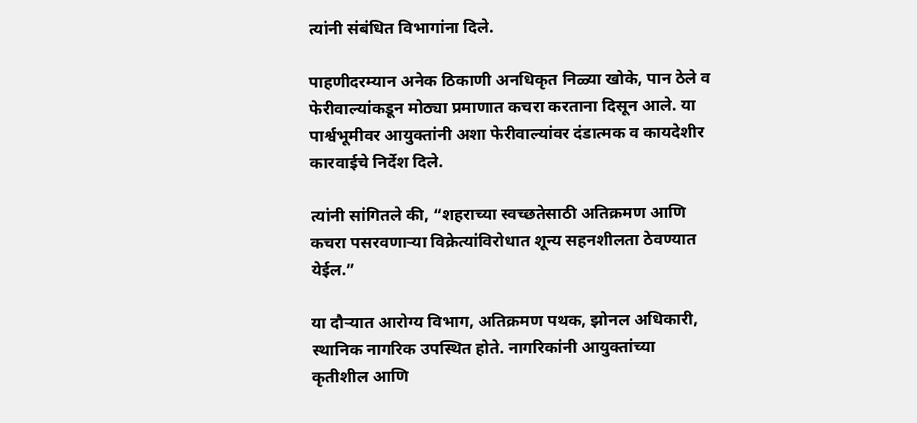त्यांनी संबंधित विभागांना दिले.

पाहणीदरम्यान अनेक ठिकाणी अनधिकृत निळ्या खोके, पान ठेले व फेरीवाल्यांकडून मोठ्या प्रमाणात कचरा करताना दिसून आले. या पार्श्वभूमीवर आयुक्तांनी अशा फेरीवाल्यांवर दंडात्मक व कायदेशीर कारवाईचे निर्देश दिले.

त्यांनी सांगितले की, “शहराच्या स्वच्छतेसाठी अतिक्रमण आणि कचरा पसरवणाऱ्या विक्रेत्यांविरोधात शून्य सहनशीलता ठेवण्यात येईल.”

या दौऱ्यात आरोग्य विभाग, अतिक्रमण पथक, झोनल अधिकारी, स्थानिक नागरिक उपस्थित होते. नागरिकांनी आयुक्तांच्या कृतीशील आणि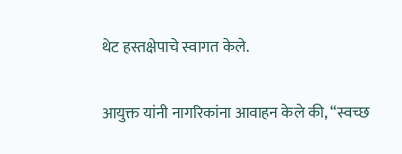थेट हस्तक्षेपाचे स्वागत केले.

आयुक्त यांनी नागरिकांना आवाहन केले की, “स्वच्छ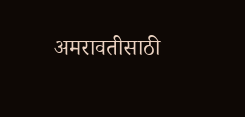अमरावतीसाठी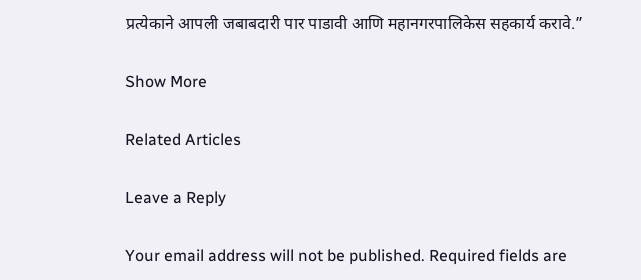प्रत्येकाने आपली जबाबदारी पार पाडावी आणि महानगरपालिकेस सहकार्य करावे.”

Show More

Related Articles

Leave a Reply

Your email address will not be published. Required fields are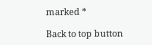marked *

Back to top button